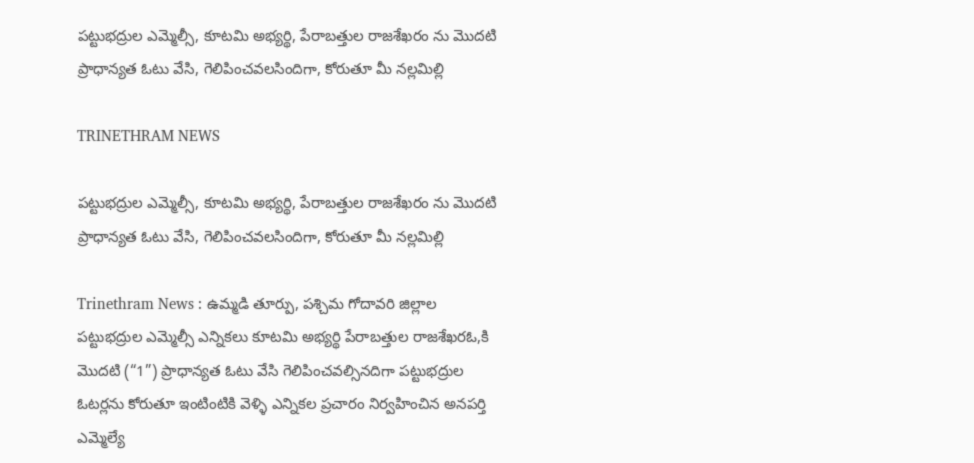పట్టుభద్రుల ఎమ్మెల్సీ, కూటమి అభ్యర్థి, పేరాబత్తుల రాజశేఖరం ను మొదటి ప్రాధాన్యత ఓటు వేసి, గెలిపించవలసిందిగా, కోరుతూ మీ నల్లమిల్లి

TRINETHRAM NEWS

పట్టుభద్రుల ఎమ్మెల్సీ, కూటమి అభ్యర్థి, పేరాబత్తుల రాజశేఖరం ను మొదటి ప్రాధాన్యత ఓటు వేసి, గెలిపించవలసిందిగా, కోరుతూ మీ నల్లమిల్లి

Trinethram News : ఉమ్మడి తూర్పు, పశ్చిమ గోదావరి జిల్లాల పట్టుభద్రుల ఎమ్మెల్సీ ఎన్నికలు కూటమి అభ్యర్థి పేరాబత్తుల రాజశేఖరఓ,కి మొదటి (“1”) ప్రాధాన్యత ఓటు వేసి గెలిపించవల్సినదిగా పట్టుభద్రుల ఓటర్లను కోరుతూ ఇంటింటికి వెళ్ళి ఎన్నికల ప్రచారం నిర్వహించిన అనపర్తి ఎమ్మెల్యే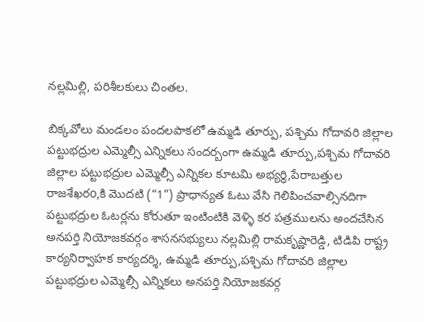నల్లమిల్లి, పరిశీలకులు చింతల.

బిక్కవోలు మండలం పందలపాకలో ఉమ్మడి తూర్పు, పశ్చిమ గోదావరి జిల్లాల పట్టుభద్రుల ఎమ్మెల్సీ ఎన్నికలు సందర్బంగా ఉమ్మడి తూర్పు,పశ్చిమ గోదావరి జిల్లాల పట్టుభద్రుల ఎమ్మెల్సీ ఎన్నికల కూటమి అభ్యర్థి,పేరాబత్తుల రాజశేఖరo,కి మొదటి (“1”) ప్రాధాన్యత ఓటు వేసి గెలిపించవాల్సినదిగా పట్టుభద్రుల ఓటర్లను కోరుతూ ఇంటింటికి వెళ్ళి కర పత్రములను అందచేసిన అనపర్తి నియోజకవర్గం శాసనసభ్యులు నల్లమిల్లి రామకృష్ణారెడ్డి, టిడిపి రాష్ట్ర కార్యనిర్వాహక కార్యదర్శి, ఉమ్మడి తూర్పు,పశ్చిమ గోదావరి జిల్లాల పట్టుభద్రుల ఎమ్మెల్సీ ఎన్నికలు అనపర్తి నియోజకవర్గ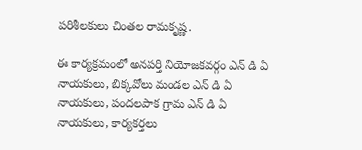పరిశీలకులు చింతల రామకృష్ణ.

ఈ కార్యక్రమంలో అనపర్తి నియోజకవర్గం ఎన్ డి ఏ నాయకులు, బిక్కవోలు మండల ఎన్ డి ఏ నాయకులు, పందలపాక గ్రామ ఎన్ డి ఏ నాయకులు, కార్యకర్తలు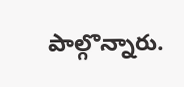పాల్గొన్నారు.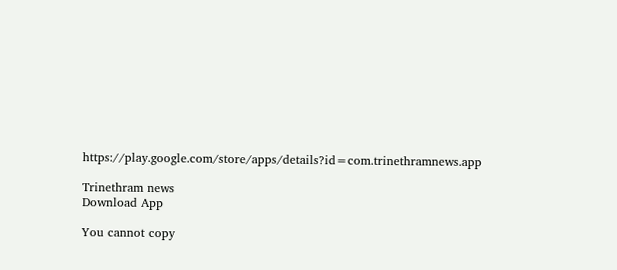https://play.google.com/store/apps/details?id=com.trinethramnews.app

Trinethram news
Download App

You cannot copy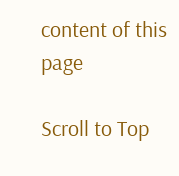content of this page

Scroll to Top